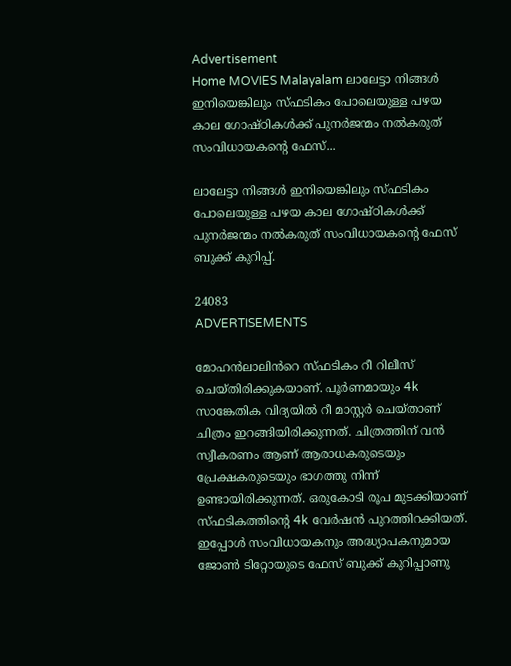Advertisement
Home MOVIES Malayalam ലാലേട്ടാ നിങ്ങൾ ഇനിയെങ്കിലും സ്ഫടികം പോലെയുള്ള പഴയ കാല ഗോഷ്ഠികൾക്ക് പുനർജന്മം നൽകരുത് സംവിധായകന്റെ ഫേസ്...

ലാലേട്ടാ നിങ്ങൾ ഇനിയെങ്കിലും സ്ഫടികം പോലെയുള്ള പഴയ കാല ഗോഷ്ഠികൾക്ക് പുനർജന്മം നൽകരുത് സംവിധായകന്റെ ഫേസ് ബുക്ക് കുറിപ്പ്.

24083
ADVERTISEMENTS

മോഹൻലാലിൻറെ സ്ഫടികം റീ റിലീസ് ചെയ്തിരിക്കുകയാണ്. പൂർണമായും 4k സാങ്കേതിക വിദ്യയിൽ റീ മാസ്റ്റർ ചെയ്താണ് ചിത്രം ഇറങ്ങിയിരിക്കുന്നത്. ചിത്രത്തിന് വൻ സ്വീകരണം ആണ് ആരാധകരുടെയും പ്രേക്ഷകരുടെയും ഭാഗത്തു നിന്ന് ഉണ്ടായിരിക്കുന്നത്. ഒരുകോടി രൂപ മുടക്കിയാണ് സ്ഫടികത്തിന്റെ 4k വേർഷൻ പുറത്തിറക്കിയത്. ഇപ്പോൾ സംവിധായകനും അദ്ധ്യാപകനുമായ ജോൺ ടിറ്റോയുടെ ഫേസ് ബുക്ക് കുറിപ്പാണു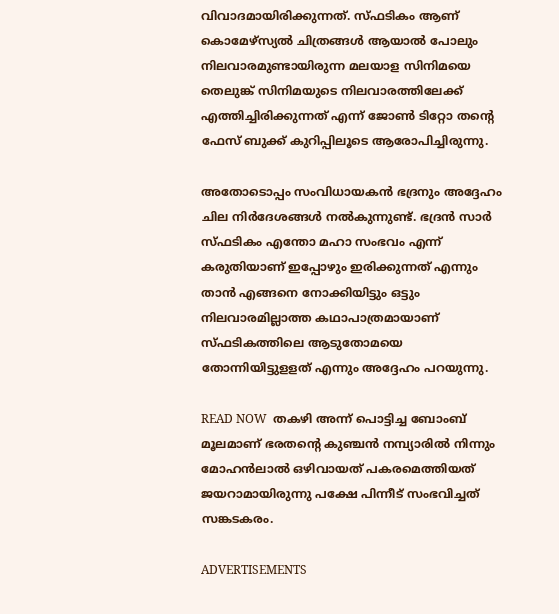വിവാദമായിരിക്കുന്നത്. സ്ഫടികം ആണ് കൊമേഴ്സ്യൽ ചിത്രങ്ങൾ ആയാൽ പോലും നിലവാരമുണ്ടായിരുന്ന മലയാള സിനിമയെ തെലുങ്ക് സിനിമയുടെ നിലവാരത്തിലേക്ക് എത്തിച്ചിരിക്കുന്നത് എന്ന് ജോൺ ടിറ്റോ തന്റെ ഫേസ് ബുക്ക് കുറിപ്പിലൂടെ ആരോപിച്ചിരുന്നു.

അതോടൊപ്പം സംവിധായകൻ ഭദ്രനും അദ്ദേഹം ചില നിർദേശങ്ങൾ നൽകുന്നുണ്ട്. ഭദ്രൻ സാർ സ്ഫടികം എന്തോ മഹാ സംഭവം എന്ന് കരുതിയാണ് ഇപ്പോഴും ഇരിക്കുന്നത് എന്നും താൻ എങ്ങനെ നോക്കിയിട്ടും ഒട്ടും നിലവാരമില്ലാത്ത കഥാപാത്രമായാണ് സ്ഫടികത്തിലെ ആടുതോമയെ തോന്നിയിട്ടുളളത് എന്നും അദ്ദേഹം പറയുന്നു.

READ NOW  തകഴി അന്ന് പൊട്ടിച്ച ബോംബ് മൂലമാണ് ഭരതന്റെ കുഞ്ചൻ നമ്പ്യാരിൽ നിന്നും മോഹൻലാൽ ഒഴിവായത് പകരമെത്തിയത് ജയറാമായിരുന്നു പക്ഷേ പിന്നീട് സംഭവിച്ചത് സങ്കടകരം.

ADVERTISEMENTS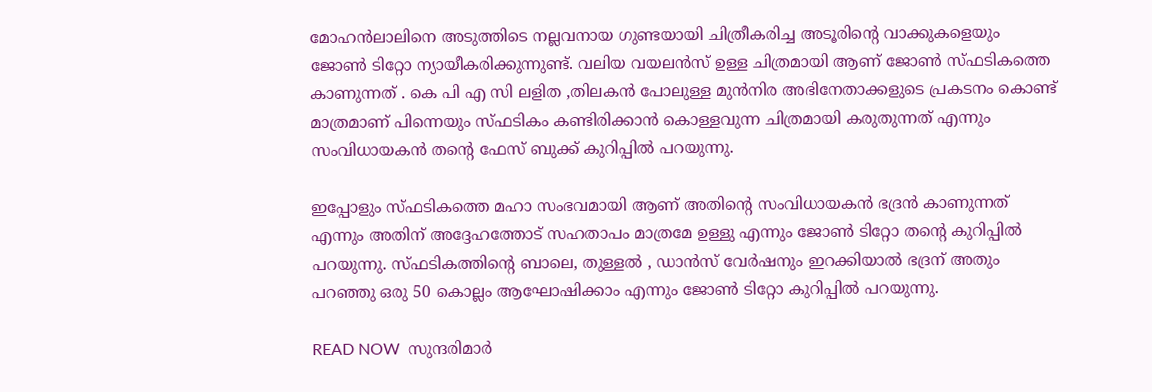മോഹൻലാലിനെ അടുത്തിടെ നല്ലവനായ ഗുണ്ടയായി ചിത്രീകരിച്ച അടൂരിന്റെ വാക്കുകളെയും ജോൺ ടിറ്റോ ന്യായീകരിക്കുന്നുണ്ട്. വലിയ വയലൻസ് ഉള്ള ചിത്രമായി ആണ് ജോൺ സ്ഫടികത്തെ കാണുന്നത് . കെ പി എ സി ലളിത ,തിലകൻ പോലുള്ള മുൻനിര അഭിനേതാക്കളുടെ പ്രകടനം കൊണ്ട് മാത്രമാണ് പിന്നെയും സ്ഫടികം കണ്ടിരിക്കാൻ കൊള്ളവുന്ന ചിത്രമായി കരുതുന്നത് എന്നും സംവിധായകൻ തന്റെ ഫേസ് ബുക്ക് കുറിപ്പിൽ പറയുന്നു.

ഇപ്പോളും സ്ഫടികത്തെ മഹാ സംഭവമായി ആണ് അതിന്റെ സംവിധായകൻ ഭദ്രൻ കാണുന്നത് എന്നും അതിന് അദ്ദേഹത്തോട് സഹതാപം മാത്രമേ ഉള്ളു എന്നും ജോൺ ടിറ്റോ തന്റെ കുറിപ്പിൽ പറയുന്നു. സ്ഫടികത്തിന്റെ ബാലെ, തുള്ളൽ , ഡാൻസ് വേർഷനും ഇറക്കിയാൽ ഭദ്രന് അതും പറഞ്ഞു ഒരു 50 കൊല്ലം ആഘോഷിക്കാം എന്നും ജോൺ ടിറ്റോ കുറിപ്പിൽ പറയുന്നു.

READ NOW  സുന്ദരിമാർ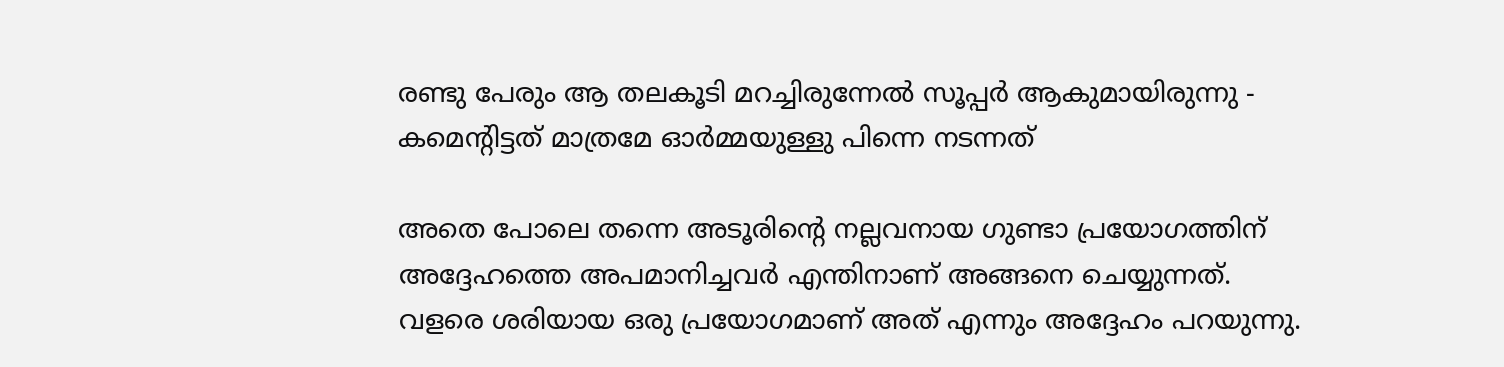രണ്ടു പേരും ആ തലകൂടി മറച്ചിരുന്നേൽ സൂപ്പർ ആകുമായിരുന്നു - കമെന്റിട്ടത് മാത്രമേ ഓർമ്മയുള്ളു പിന്നെ നടന്നത്

അതെ പോലെ തന്നെ അടൂരിന്റെ നല്ലവനായ ഗുണ്ടാ പ്രയോഗത്തിന് അദ്ദേഹത്തെ അപമാനിച്ചവർ എന്തിനാണ് അങ്ങനെ ചെയ്യുന്നത്. വളരെ ശരിയായ ഒരു പ്രയോഗമാണ് അത് എന്നും അദ്ദേഹം പറയുന്നു.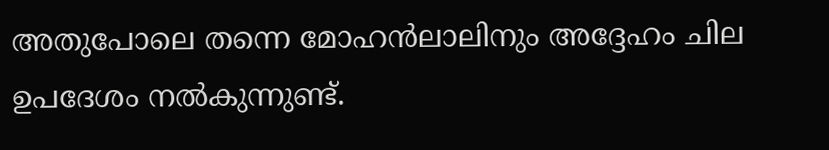അതുപോലെ തന്നെ മോഹൻലാലിനും അദ്ദേഹം ചില ഉപദേശം നൽകുന്നുണ്ട്.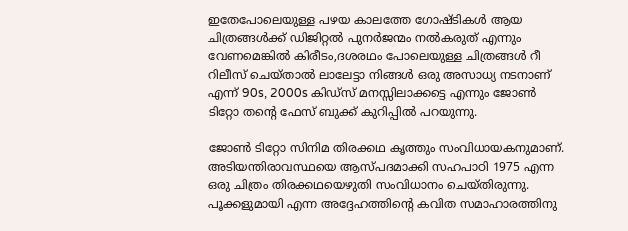ഇതേപോലെയുള്ള പഴയ കാലത്തേ ഗോഷ്ടികൾ ആയ ചിത്രങ്ങൾക്ക് ഡിജിറ്റൽ പുനർജന്മം നൽകരുത് എന്നും വേണമെങ്കിൽ കിരീടം,ദശരഥം പോലെയുള്ള ചിത്രങ്ങൾ റീ റിലീസ് ചെയ്താൽ ലാലേട്ടാ നിങ്ങൾ ഒരു അസാധ്യ നടനാണ് എന്ന് 90s, 2000s കിഡ്സ് മനസ്സിലാക്കട്ടെ എന്നും ജോൺ ടിറ്റോ തന്റെ ഫേസ് ബുക്ക് കുറിപ്പിൽ പറയുന്നു.

ജോൺ ടിറ്റോ സിനിമ തിരക്കഥ കൃത്തും സംവിധായകനുമാണ്. അടിയന്തിരാവസ്ഥയെ ആസ്പദമാക്കി സഹപാഠി 1975 എന്ന ഒരു ചിത്രം തിരക്കഥയെഴുതി സംവിധാനം ചെയ്തിരുന്നു. പൂക്കളുമായി എന്ന അദ്ദേഹത്തിന്റെ കവിത സമാഹാരത്തിനു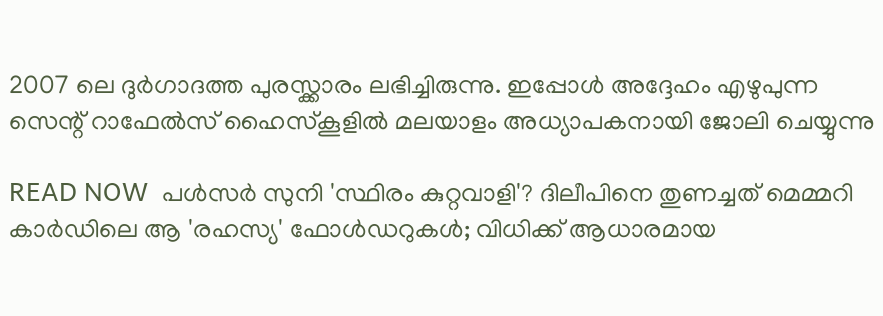2007 ലെ ദുർഗാദത്ത പുരസ്ക്കാരം ലഭിച്ചിരുന്നു. ഇപ്പോൾ അദ്ദേഹം എഴുപുന്ന സെന്റ് റാഫേല്‍സ് ഹൈസ്‌കൂളില്‍ മലയാളം അധ്യാപകനായി ജോലി ചെയ്യുന്നു

READ NOW  പൾസർ സുനി 'സ്ഥിരം കുറ്റവാളി'? ദിലീപിനെ തുണച്ചത് മെമ്മറി കാർഡിലെ ആ 'രഹസ്യ' ഫോൾഡറുകൾ; വിധിക്ക് ആധാരമായ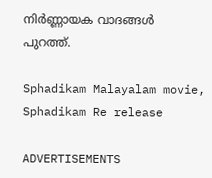നിർണ്ണായക വാദങ്ങൾ പുറത്ത്.

Sphadikam Malayalam movie, Sphadikam Re release

ADVERTISEMENTS